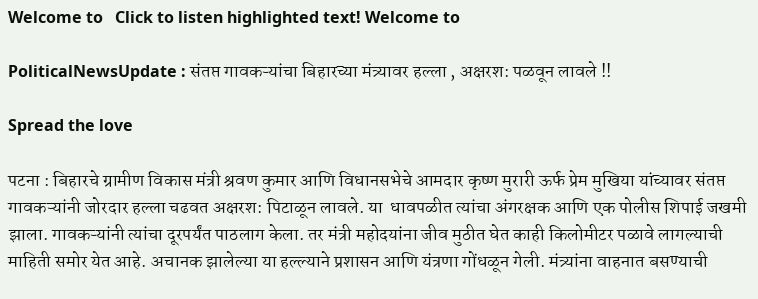Welcome to   Click to listen highlighted text! Welcome to

PoliticalNewsUpdate : संतप्त गावकऱ्यांचा बिहारच्या मंत्र्यावर हल्ला , अक्षरश: पळवून लावले !!

Spread the love

पटना : बिहारचे ग्रामीण विकास मंत्री श्रवण कुमार आणि विधानसभेचे आमदार कृष्ण मुरारी ऊर्फ प्रेम मुखिया यांच्यावर संतप्त गावकऱ्यांनी जोरदार हल्ला चढवत अक्षरश: पिटाळून लावले. या  धावपळीत त्यांचा अंगरक्षक आणि एक पोलीस शिपाई जखमी झाला. गावकऱ्यांनी त्यांचा दूरपर्यंत पाठलाग केला. तर मंत्री महोदयांना जीव मुठीत घेत काही किलोमीटर पळावे लागल्याची माहिती समोर येत आहे. अचानक झालेल्या या हल्ल्याने प्रशासन आणि यंत्रणा गोंधळून गेली. मंत्र्यांना वाहनात बसण्याची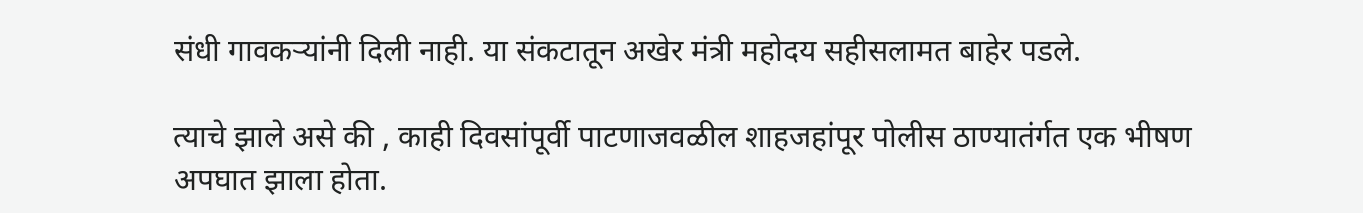संधी गावकऱ्यांनी दिली नाही. या संकटातून अखेर मंत्री महोदय सहीसलामत बाहेर पडले.

त्याचे झाले असे की , काही दिवसांपूर्वी पाटणाजवळील शाहजहांपूर पोलीस ठाण्यातंर्गत एक भीषण अपघात झाला होता.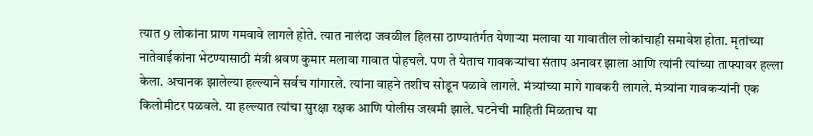त्यात 9 लोकांना प्राण गमवावे लागले होते. त्यात नालंदा जवळील हिलसा ठाण्यातंर्गत येणाऱ्या मलावा या गावातील लोकांचाही समावेश होता. मृतांच्या नातेवाईकांना भेटण्यासाठी मंत्री श्रवण कुमार मलावा गावात पोहचले. पण ते येताच गावकऱ्यांचा संताप अनावर झाला आणि त्यांनी त्यांच्या ताफ्यावर हल्ला केला. अचानक झालेल्या हल्ल्याने सर्वच गांगारले. त्यांना वाहने तशीच सोडून पळावे लागले. मंत्र्यांच्या मागे गावकरी लागले. मंत्र्यांना गावकऱ्यांनी एक किलोमीटर पळवले. या हल्ल्यात त्यांचा सुरक्षा रक्षक आणि पोलीस जखमी झाले. घटनेची माहिती मिळताच या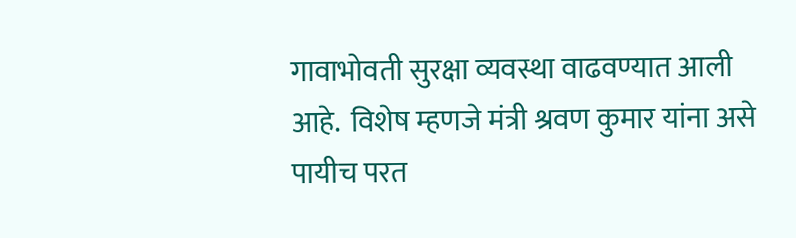गावाभोवती सुरक्षा व्यवस्था वाढवण्यात आली आहे.  विशेष म्हणजे मंत्री श्रवण कुमार यांना असे पायीच परत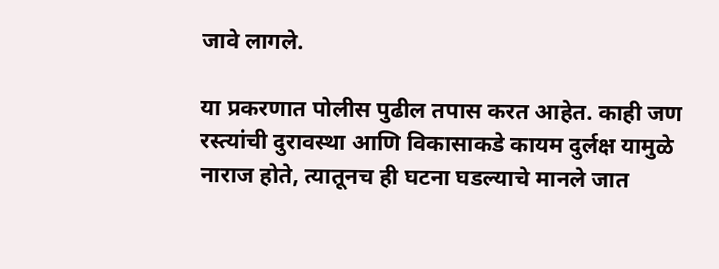जावे लागले.

या प्रकरणात पोलीस पुढील तपास करत आहेत. काही जण रस्त्यांची दुरावस्था आणि विकासाकडे कायम दुर्लक्ष यामुळे नाराज होते, त्यातूनच ही घटना घडल्याचे मानले जात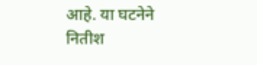आहे. या घटनेने नितीश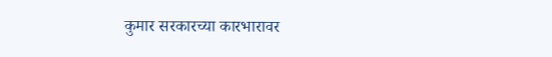कुमार सरकारच्या कारभारावर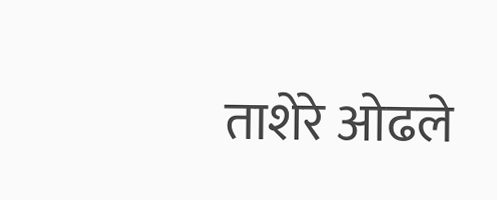ताशेरे ओढले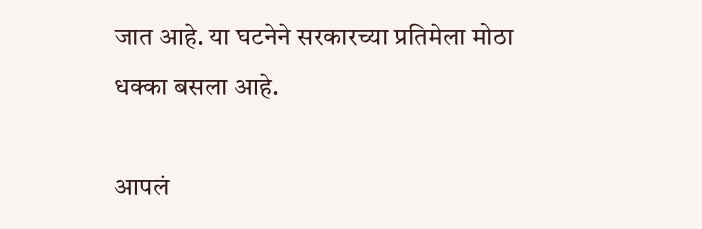जात आहे. या घटनेने सरकारच्या प्रतिमेला मोठा धक्का बसला आहे.

आपलं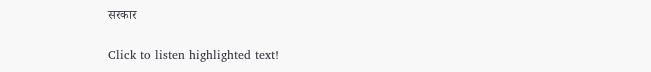सरकार

Click to listen highlighted text!